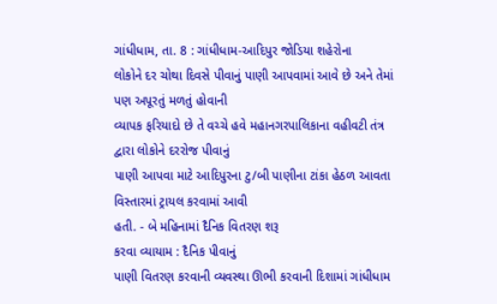ગાંધીધામ, તા. 8 : ગાંધીધામ-આદિપુર જોડિયા શહેરોના
લોકોને દર ચોથા દિવસે પીવાનું પાણી આપવામાં આવે છે અને તેમાં પણ અપૂરતું મળતું હોવાની
વ્યાપક ફરિયાદો છે તે વચ્ચે હવે મહાનગરપાલિકાના વહીવટી તંત્ર દ્વારા લોકોને દરરોજ પીવાનું
પાણી આપવા માટે આદિપુરના ટુ/બી પાણીના ટાંકા હેઠળ આવતા વિસ્તારમાં ટ્રાયલ કરવામાં આવી
હતી. - બે મહિનામાં દૈનિક વિતરણ શરૂ
કરવા વ્યાયામ : દૈનિક પીવાનું
પાણી વિતરણ કરવાની વ્યવસ્થા ઊભી કરવાની દિશામાં ગાંધીધામ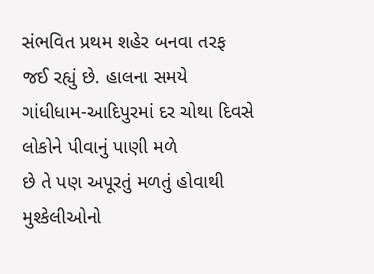સંભવિત પ્રથમ શહેર બનવા તરફ
જઈ રહ્યું છે. હાલના સમયે ગાંધીધામ-આદિપુરમાં દર ચોથા દિવસે લોકોને પીવાનું પાણી મળે
છે તે પણ અપૂરતું મળતું હોવાથી મુશ્કેલીઓનો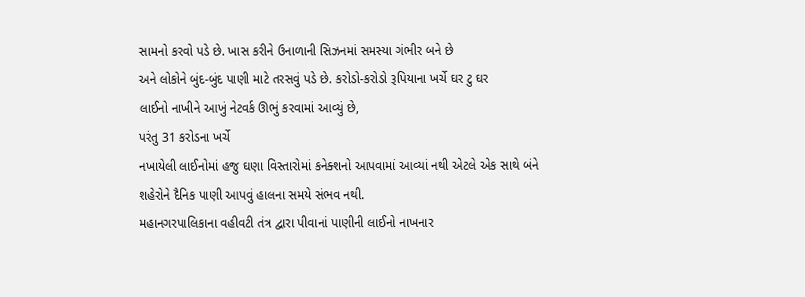સામનો કરવો પડે છે. ખાસ કરીને ઉનાળાની સિઝનમાં સમસ્યા ગંભીર બને છે
અને લોકોને બુંદ-બુંદ પાણી માટે તરસવું પડે છે. કરોડો-કરોડો રૂપિયાના ખર્ચે ઘર ટુ ઘર
લાઈનો નાખીને આખું નેટવર્ક ઊભું કરવામાં આવ્યું છે,
પરંતુ 31 કરોડના ખર્ચે
નખાયેલી લાઈનોમાં હજુ ઘણા વિસ્તારોમાં કનેક્શનો આપવામાં આવ્યાં નથી એટલે એક સાથે બંને
શહેરોને દૈનિક પાણી આપવું હાલના સમયે સંભવ નથી.
મહાનગરપાલિકાના વહીવટી તંત્ર દ્વારા પીવાનાં પાણીની લાઈનો નાખનાર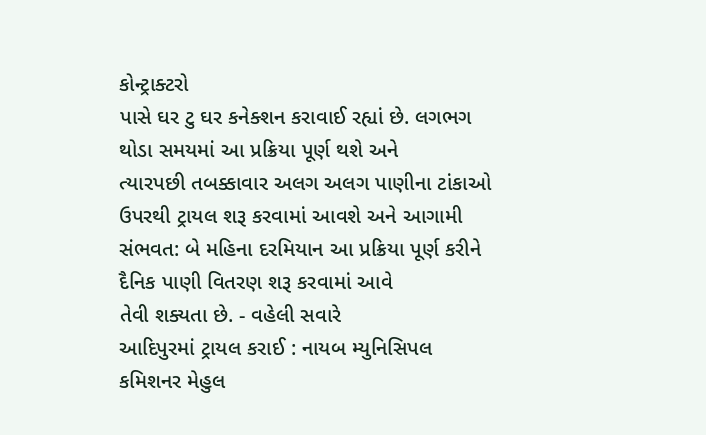કોન્ટ્રાક્ટરો
પાસે ઘર ટુ ઘર કનેક્શન કરાવાઈ રહ્યાં છે. લગભગ થોડા સમયમાં આ પ્રક્રિયા પૂર્ણ થશે અને
ત્યારપછી તબક્કાવાર અલગ અલગ પાણીના ટાંકાઓ ઉપરથી ટ્રાયલ શરૂ કરવામાં આવશે અને આગામી
સંભવત: બે મહિના દરમિયાન આ પ્રક્રિયા પૂર્ણ કરીને દૈનિક પાણી વિતરણ શરૂ કરવામાં આવે
તેવી શક્યતા છે. - વહેલી સવારે
આદિપુરમાં ટ્રાયલ કરાઈ : નાયબ મ્યુનિસિપલ
કમિશનર મેહુલ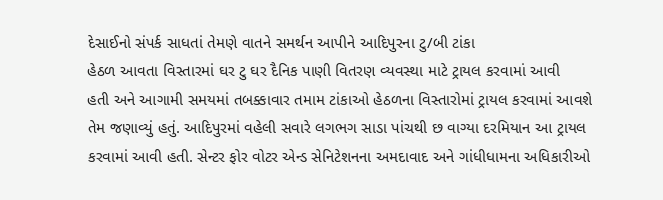દેસાઈનો સંપર્ક સાધતાં તેમણે વાતને સમર્થન આપીને આદિપુરના ટુ/બી ટાંકા
હેઠળ આવતા વિસ્તારમાં ઘર ટુ ઘર દૈનિક પાણી વિતરણ વ્યવસ્થા માટે ટ્રાયલ કરવામાં આવી
હતી અને આગામી સમયમાં તબક્કાવાર તમામ ટાંકાઓ હેઠળના વિસ્તારોમાં ટ્રાયલ કરવામાં આવશે
તેમ જણાવ્યું હતું. આદિપુરમાં વહેલી સવારે લગભગ સાડા પાંચથી છ વાગ્યા દરમિયાન આ ટ્રાયલ
કરવામાં આવી હતી. સેન્ટર ફોર વોટર એન્ડ સેનિટેશનના અમદાવાદ અને ગાંધીધામના અધિકારીઓ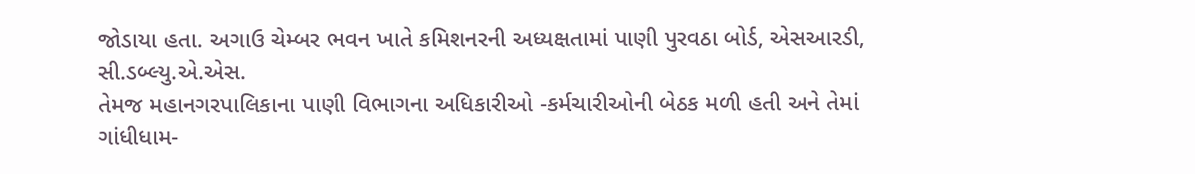જોડાયા હતા. અગાઉ ચેમ્બર ભવન ખાતે કમિશનરની અધ્યક્ષતામાં પાણી પુરવઠા બોર્ડ, એસઆરડી, સી.ડબ્લ્યુ.એ.એસ.
તેમજ મહાનગરપાલિકાના પાણી વિભાગના અધિકારીઓ -કર્મચારીઓની બેઠક મળી હતી અને તેમાં ગાંધીધામ-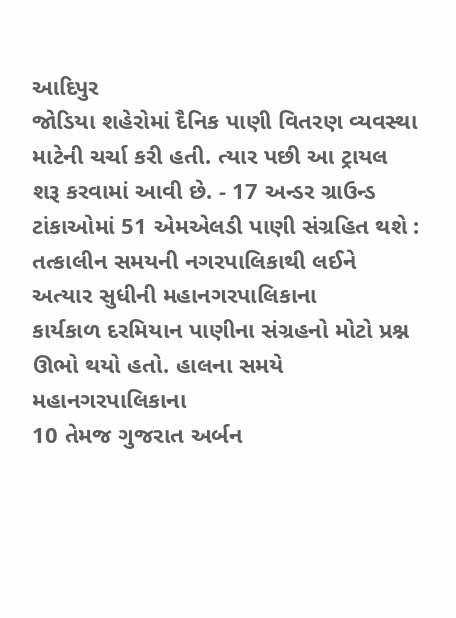આદિપુર
જોડિયા શહેરોમાં દૈનિક પાણી વિતરણ વ્યવસ્થા માટેની ચર્ચા કરી હતી. ત્યાર પછી આ ટ્રાયલ
શરૂ કરવામાં આવી છે. - 17 અન્ડર ગ્રાઉન્ડ ટાંકાઓમાં 51 એમએલડી પાણી સંગ્રહિત થશે : તત્કાલીન સમયની નગરપાલિકાથી લઈને અત્યાર સુધીની મહાનગરપાલિકાના
કાર્યકાળ દરમિયાન પાણીના સંગ્રહનો મોટો પ્રશ્ન ઊભો થયો હતો. હાલના સમયે મહાનગરપાલિકાના
10 તેમજ ગુજરાત અર્બન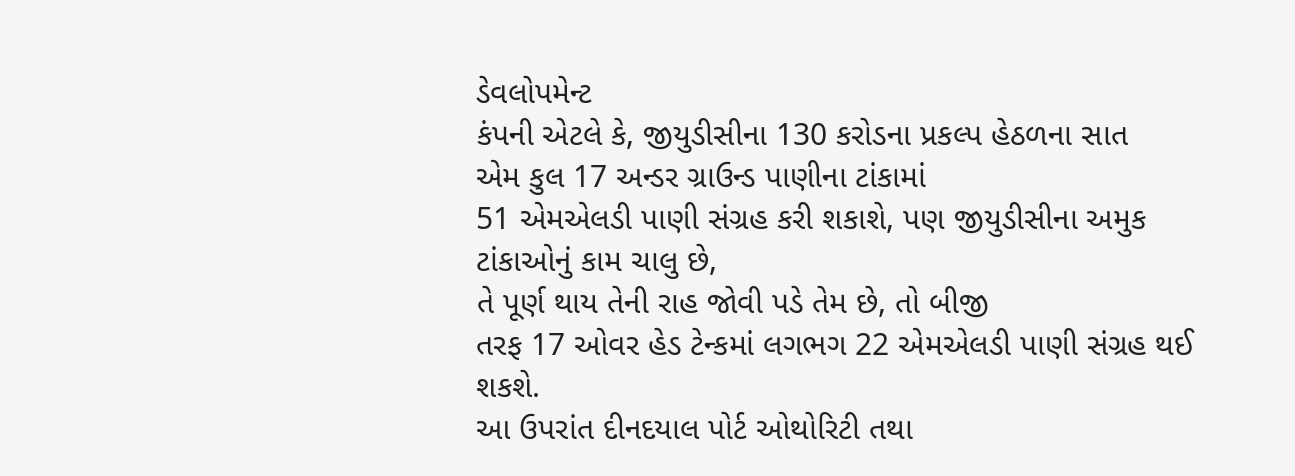ડેવલોપમેન્ટ
કંપની એટલે કે, જીયુડીસીના 130 કરોડના પ્રકલ્પ હેઠળના સાત
એમ કુલ 17 અન્ડર ગ્રાઉન્ડ પાણીના ટાંકામાં
51 એમએલડી પાણી સંગ્રહ કરી શકાશે, પણ જીયુડીસીના અમુક ટાંકાઓનું કામ ચાલુ છે,
તે પૂર્ણ થાય તેની રાહ જોવી પડે તેમ છે, તો બીજી
તરફ 17 ઓવર હેડ ટેન્કમાં લગભગ 22 એમએલડી પાણી સંગ્રહ થઈ શકશે.
આ ઉપરાંત દીનદયાલ પોર્ટ ઓથોરિટી તથા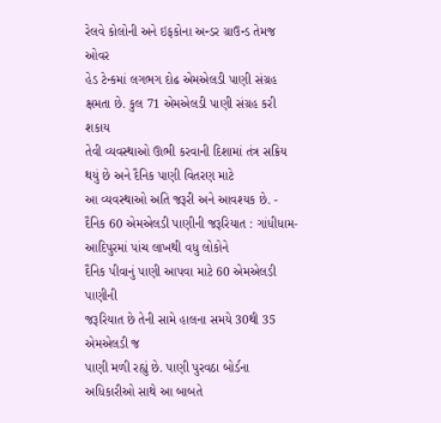રેલવે કોલોની અને ઇફકોના અન્ડર ગ્રાઉન્ડ તેમજ ઓવર
હેડ ટેન્કમાં લગભગ દોઢ એમએલડી પાણી સંગ્રહ ક્ષમતા છે. કુલ 71 એમએલડી પાણી સંગ્રહ કરી શકાય
તેવી વ્યવસ્થાઓ ઊભી કરવાની દિશામાં તંત્ર સક્રિય થયું છે અને દૈનિક પાણી વિતરણ માટે
આ વ્યવસ્થાઓ અતિ જરૂરી અને આવશ્યક છે. - દૈનિક 60 એમએલડી પાણીની જરૂરિયાત : ગાંધીધામ-આદિપુરમાં પાંચ લાખથી વધુ લોકોને
દૈનિક પીવાનું પાણી આપવા માટે 60 એમએલડી પાણીની
જરૂરિયાત છે તેની સામે હાલના સમયે 30થી 35 એમએલડી જ
પાણી મળી રહ્યું છે. પાણી પુરવઠા બોર્ડના અધિકારીઓ સાથે આ બાબતે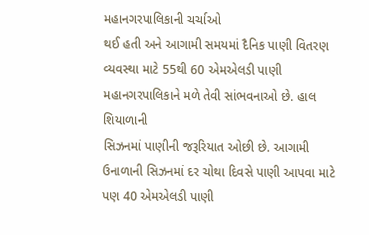મહાનગરપાલિકાની ચર્ચાઓ
થઈ હતી અને આગામી સમયમાં દૈનિક પાણી વિતરણ વ્યવસ્થા માટે 55થી 60 એમએલડી પાણી મહાનગરપાલિકાને મળે તેવી સાંભવનાઓ છે. હાલ શિયાળાની
સિઝનમાં પાણીની જરૂરિયાત ઓછી છે. આગામી ઉનાળાની સિઝનમાં દર ચોથા દિવસે પાણી આપવા માટે
પણ 40 એમએલડી પાણી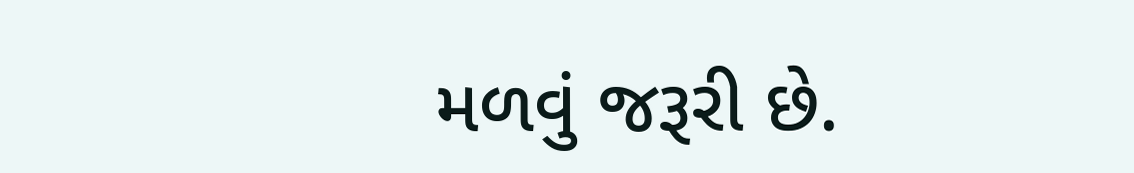મળવું જરૂરી છે.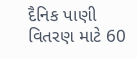દૈનિક પાણી વિતરણ માટે 60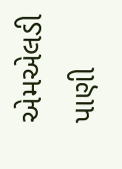એમએલડી પાણી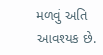મળવું અતિ આવશ્યક છે.